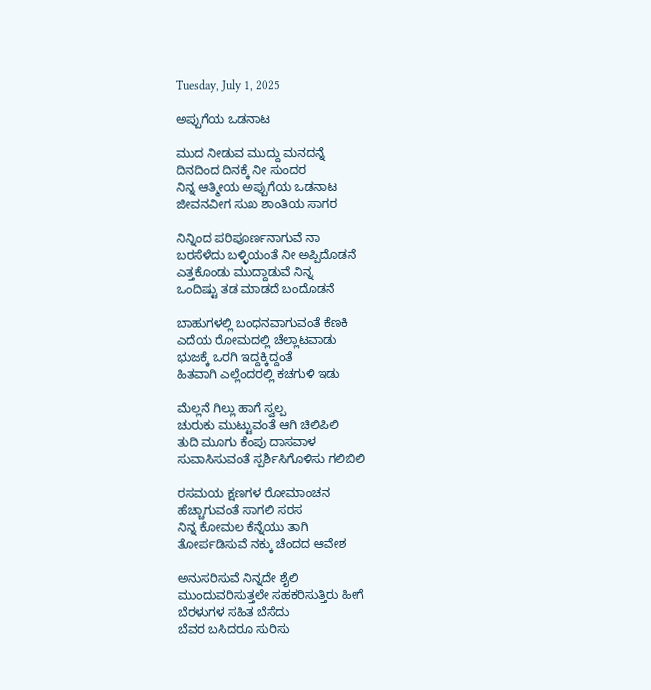Tuesday, July 1, 2025

ಅಪ್ಪುಗೆಯ ಒಡನಾಟ

ಮುದ ನೀಡುವ ಮುದ್ದು ಮನದನ್ನೆ
ದಿನದಿಂದ ದಿನಕ್ಕೆ ನೀ ಸುಂದರ
ನಿನ್ನ ಆತ್ಮೀಯ ಅಪ್ಪುಗೆಯ ಒಡನಾಟ
ಜೀವನವೀಗ ಸುಖ ಶಾಂತಿಯ ಸಾಗರ

ನಿನ್ನಿಂದ ಪರಿಪೂರ್ಣನಾಗುವೆ ನಾ
ಬರಸೆಳೆದು ಬಳ್ಳಿಯಂತೆ ನೀ ಅಪ್ಪಿದೊಡನೆ
ಎತ್ತಕೊಂಡು ಮುದ್ದಾಡುವೆ ನಿನ್ನ
ಒಂದಿಷ್ಟು ತಡ ಮಾಡದೆ ಬಂದೊಡನೆ

ಬಾಹುಗಳಲ್ಲಿ ಬಂಧನವಾಗುವಂತೆ ಕೆಣಕಿ
ಎದೆಯ ರೋಮದಲ್ಲಿ ಚೆಲ್ಲಾಟವಾಡು
ಭುಜಕ್ಕೆ ಒರಗಿ ಇದ್ದಕ್ಕಿದ್ದಂತೆ
ಹಿತವಾಗಿ ಎಲ್ಲೆಂದರಲ್ಲಿ ಕಚಗುಳಿ ಇಡು

ಮೆಲ್ಲನೆ ಗಿಲ್ಲು ಹಾಗೆ ಸ್ವಲ್ಪ
ಚುರುಕು ಮುಟ್ಟುವಂತೆ ಆಗಿ ಚಿಲಿಪಿಲಿ
ತುದಿ ಮೂಗು ಕೆಂಪು ದಾಸವಾಳ
ಸುವಾಸಿಸುವಂತೆ ಸ್ಪರ್ಶಿಸಿಗೊಳಿಸು ಗಲಿಬಿಲಿ

ರಸಮಯ ಕ್ಷಣಗಳ ರೋಮಾಂಚನ
ಹೆಚ್ಚಾಗುವಂತೆ ಸಾಗಲಿ ಸರಸ
ನಿನ್ನ ಕೋಮಲ ಕೆನ್ನೆಯು ತಾಗಿ
ತೋರ್ಪಡಿಸುವೆ ನಕ್ಕು ಚೆಂದದ ಆವೇಶ

ಅನುಸರಿಸುವೆ ನಿನ್ನದೇ ಶೈಲಿ
ಮುಂದುವರಿಸುತ್ತಲೇ ಸಹಕರಿಸುತ್ತಿರು ಹೀಗೆ
ಬೆರಳುಗಳ ಸಹಿತ ಬೆಸೆದು
ಬೆವರ ಬಸಿದರೂ ಸುರಿಸು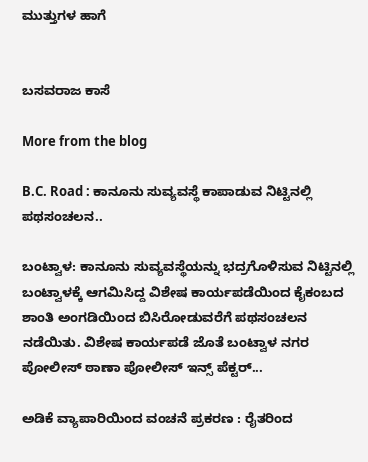ಮುತ್ತುಗಳ ಹಾಗೆ


ಬಸವರಾಜ ಕಾಸೆ

More from the blog

B.C. Road : ಕಾನೂನು ಸುವ್ಯವಸ್ಥೆ ಕಾಪಾಡುವ ನಿಟ್ಟಿನಲ್ಲಿ ಪಥಸಂಚಲನ..

ಬಂಟ್ವಾಳ: ಕಾನೂನು ಸುವ್ಯವಸ್ಥೆಯನ್ನು ಭದ್ರಗೊಳಿಸುವ ನಿಟ್ಟಿನಲ್ಲಿ ಬಂಟ್ವಾಳಕ್ಕೆ ಆಗಮಿಸಿದ್ದ ವಿಶೇಷ ಕಾರ್ಯಪಡೆಯಿಂದ ಕೈಕಂಬದ ಶಾಂತಿ ಅಂಗಡಿಯಿಂದ ಬಿಸಿರೋಡುವರೆಗೆ ಪಥಸಂಚಲನ ನಡೆಯಿತು. ವಿಶೇಷ ಕಾರ್ಯಪಡೆ ಜೊತೆ ಬಂಟ್ವಾಳ ನಗರ ಪೋಲೀಸ್ ಠಾಣಾ ಪೋಲೀಸ್ ಇನ್ಸ್ ಪೆಕ್ಟರ್...

ಅಡಿಕೆ ವ್ಯಾಪಾರಿಯಿಂದ ವಂಚನೆ ಪ್ರಕರಣ : ರೈತರಿಂದ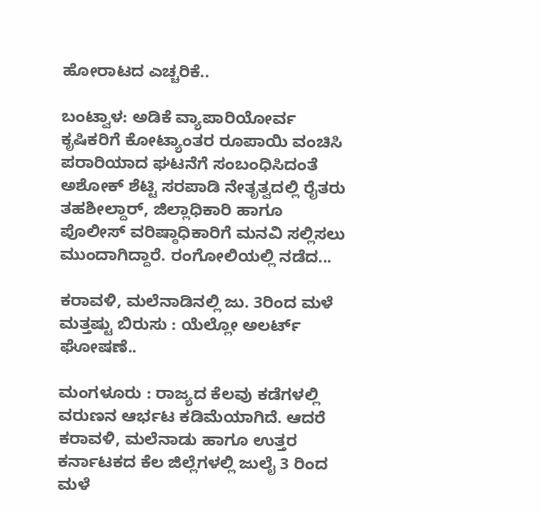ಹೋರಾಟದ ಎಚ್ಚರಿಕೆ..

ಬಂಟ್ವಾಳ: ಅಡಿಕೆ ವ್ಯಾಪಾರಿಯೋರ್ವ ಕೃಷಿಕರಿಗೆ ಕೋಟ್ಯಾಂತರ ‌ರೂಪಾಯಿ ವಂಚಿಸಿ ಪರಾರಿಯಾದ ಘಟನೆಗೆ ಸಂಬಂಧಿಸಿದಂತೆ ಅಶೋಕ್ ಶೆಟ್ಟಿ ಸರಪಾಡಿ ನೇತೃತ್ವದಲ್ಲಿ ರೈತರು ತಹಶೀಲ್ದಾರ್, ಜಿಲ್ಲಾಧಿಕಾರಿ ಹಾಗೂ ಪೊಲೀಸ್ ವರಿಷ್ಠಾಧಿಕಾರಿಗೆ ಮನವಿ ಸಲ್ಲಿಸಲು ಮುಂದಾಗಿದ್ದಾರೆ. ರಂಗೋಲಿಯಲ್ಲಿ ನಡೆದ...

ಕರಾವಳಿ, ಮಲೆನಾಡಿನಲ್ಲಿ ಜು. 3ರಿಂದ ಮಳೆ ಮತ್ತಷ್ಟು ಬಿರುಸು : ಯೆಲ್ಲೋ ಅಲರ್ಟ್ ಘೋಷಣೆ..

ಮಂಗಳೂರು : ರಾಜ್ಯದ ಕೆಲವು ಕಡೆಗಳಲ್ಲಿ ವರುಣನ ಆರ್ಭಟ ಕಡಿಮೆಯಾಗಿದೆ. ಆದರೆ ಕರಾವಳಿ, ಮಲೆನಾಡು ಹಾಗೂ ಉತ್ತರ ಕರ್ನಾಟಕದ ಕೆಲ ಜಿಲ್ಲೆಗಳಲ್ಲಿ ಜುಲೈ 3 ರಿಂದ ಮಳೆ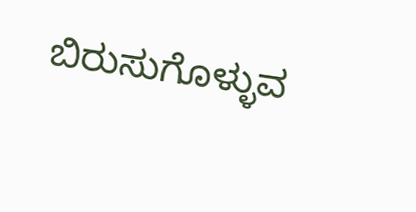ಬಿರುಸುಗೊಳ್ಳುವ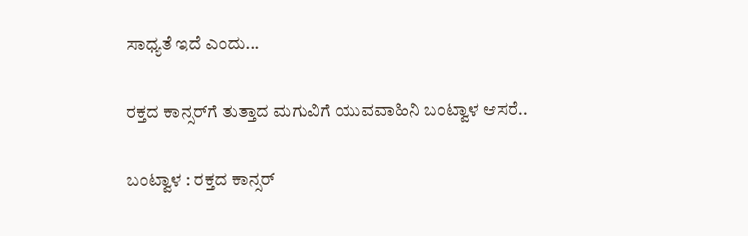ಸಾಧ್ಯತೆ ಇದೆ ಎಂದು...

ರಕ್ತದ ಕಾನ್ಸರ್‌ಗೆ ತುತ್ತಾದ ಮಗುವಿಗೆ ಯುವವಾಹಿನಿ ಬಂಟ್ವಾಳ ಆಸರೆ..

ಬಂಟ್ವಾಳ : ರಕ್ತದ ಕಾನ್ಸರ್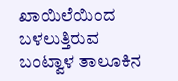ಖಾಯಿಲೆಯಿಂದ ಬಳಲುತ್ತಿರುವ ಬಂಟ್ವಾಳ ತಾಲೂಕಿನ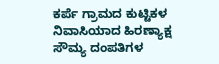ಕರ್ಪೆ ಗ್ರಾಮದ ಕುಟ್ಟಿಕಳ ನಿವಾಸಿಯಾದ ಹಿರಣ್ಯಾಕ್ಷ ಸೌಮ್ಯ ದಂಪತಿಗಳ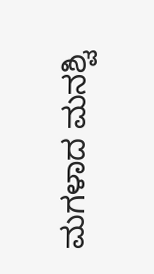ಮಗಳಾದ ಮನಶ್ವಿ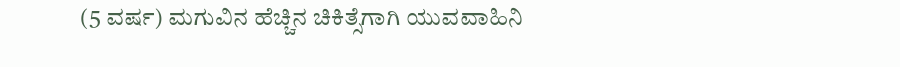(5 ವರ್ಷ) ಮಗುವಿನ ಹೆಚ್ಚಿನ ಚಿಕಿತ್ಸೆಗಾಗಿ ಯುವವಾಹಿನಿ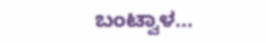ಬಂಟ್ವಾಳ...